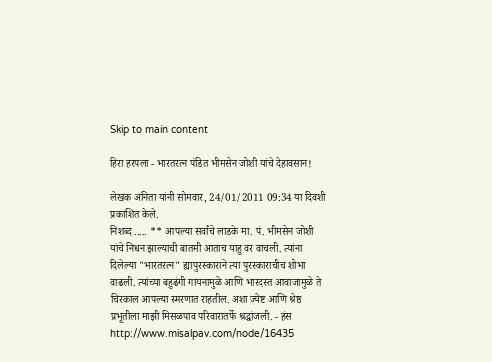Skip to main content

हिरा हरपला - भारतरत्न पंडित भीमसेन जोशी यांचे देहावसान!

लेखक अनिता यांनी सोमवार, 24/01/2011 09:34 या दिवशी प्रकाशित केले.
निशब्द ..... ** आपल्या सर्वांचे लाडके मा. पं. भीमसेन जोशी यांचे निधन झाल्याची बातमी आताच याहु वर वाचली. त्यांना दिलेल्या "भारतरत्न" ह्यापुरस्काराने त्या पुरस्काराचीच शोभा वाढली. त्यांच्या बहुढंगी गायनामुळे आणि भारदस्त आवाजामुळे ते चिरकाल आपल्या स्मरणात राहतील. अशा ज्येष्ट आणि श्रेष्ठ प्रभूतीला माझी मिसळपाव परिवारातर्फे श्रद्धांजली. - हंस http://www.misalpav.com/node/16435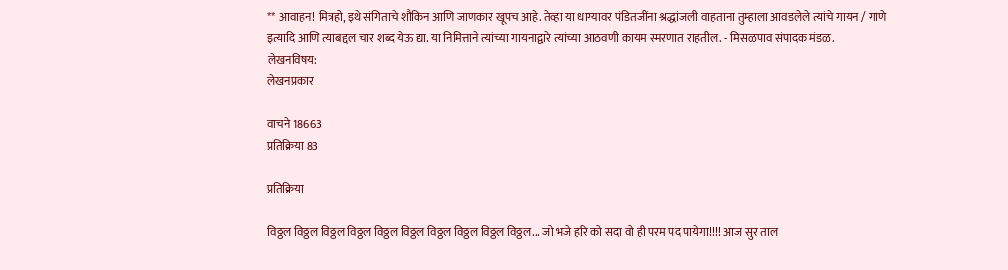** आवाहन! मित्रहो, इथे संगिताचे शौकिन आणि जाणकार खूपच आहे. तेव्हा या धाग्यावर पंडितजींना श्रद्धांजली वाहताना तुम्हाला आवडलेले त्यांचे गायन / गाणे इत्यादि आणि त्याबद्दल चार शब्द येऊ द्या. या निमित्ताने त्यांच्या गायनाद्वारे त्यांच्या आठवणी कायम स्मरणात राहतील. - मिसळपाव संपादक मंडळ.
लेखनविषय:
लेखनप्रकार

वाचने 18663
प्रतिक्रिया 83

प्रतिक्रिया

विठ्ठल विठ्ठल विठ्ठल विठ्ठल विठ्ठल विठ्ठल विठ्ठल विठ्ठल विठ्ठल विठ्ठल... जो भजे हरि को सदा वो ही परम पद पायेगा!!!! आज सुर ताल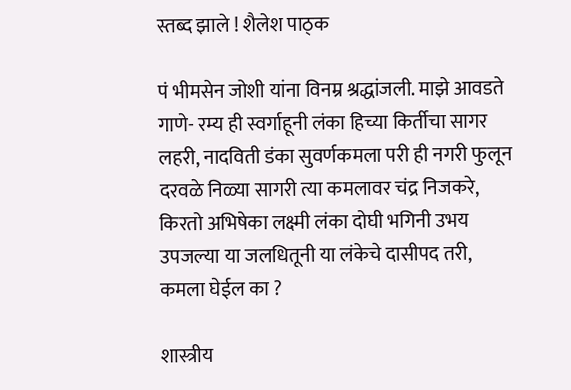स्तब्द झाले ! शैलेश पाठ्क

पं भीमसेन जोशी यांना विनम्र श्रद्धांजली. माझे आवडते गाणे- रम्य ही स्वर्गाहूनी लंका हिच्या किर्तीचा सागर लहरी, नादविती डंका सुवर्णकमला परी ही नगरी फुलून दरवळे निळ्या सागरी त्या कमलावर चंद्र निजकरे, किरतो अभिषेका लक्ष्मी लंका दोघी भगिनी उभय उपजल्या या जलधितूनी या लंकेचे दासीपद तरी, कमला घेईल का ?

शास्त्रीय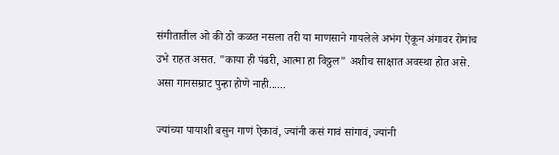संगीतातील ओ की ठो कळत नसला तरी या माणसाने गायलेले अभंग ऐकून अंगावर रोमांच उभे राहत असत. "काया ही पंढरी, आत्मा हा विठ्ठल" अशीच साक्षात अवस्था होत असे. असा गानसम्राट पुन्हा होणे नाही......

ज्यांच्या पायाशी बसुन गाणं ऐकावं, ज्यांनी कसं गावं सांगावं, ज्यांनी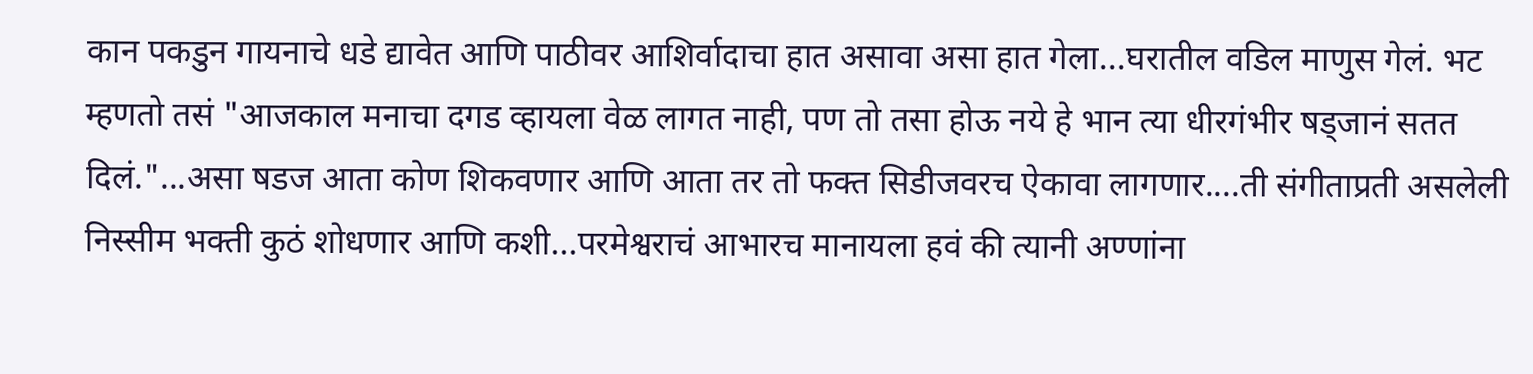कान पकडुन गायनाचे धडे द्यावेत आणि पाठीवर आशिर्वादाचा हात असावा असा हात गेला...घरातील वडिल माणुस गेलं. भट म्हणतो तसं "आजकाल मनाचा दगड व्हायला वेळ लागत नाही, पण तो तसा होऊ नये हे भान त्या धीरगंभीर षड्जानं सतत दिलं."...असा षडज आता कोण शिकवणार आणि आता तर तो फक्त सिडीजवरच ऐकावा लागणार....ती संगीताप्रती असलेली निस्सीम भक्ती कुठं शोधणार आणि कशी...परमेश्वराचं आभारच मानायला हवं की त्यानी अण्णांना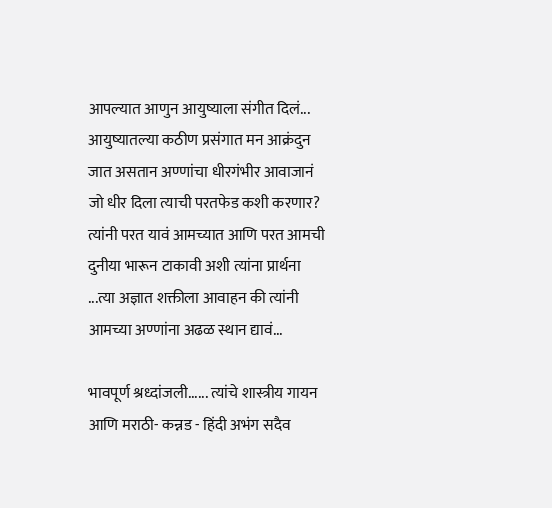आपल्यात आणुन आयुष्याला संगीत दिलं... आयुष्यातल्या कठीण प्रसंगात मन आक्रंदुन जात असतान अण्णांचा धीरगंभीर आवाजानं जो धीर दिला त्याची परतफेड कशी करणार? त्यांनी परत यावं आमच्यात आणि परत आमची दुनीया भारून टाकावी अशी त्यांना प्रार्थना ...त्या अज्ञात शक्तीला आवाहन की त्यांनी आमच्या अण्णांना अढळ स्थान द्यावं...

भावपूर्ण श्रध्दांजली...... त्यांचे शास्त्रीय गायन आणि मराठी- कन्नड - हिंदी अभंग सदैव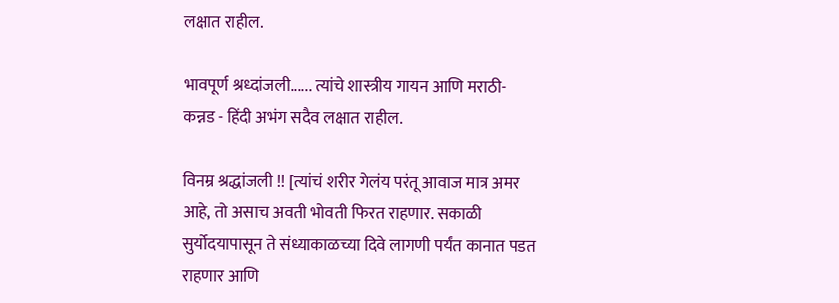लक्षात राहील.

भावपूर्ण श्रध्दांजली...... त्यांचे शास्त्रीय गायन आणि मराठी- कन्नड - हिंदी अभंग सदैव लक्षात राहील.

विनम्र श्रद्धांजली !! [त्यांचं शरीर गेलंय परंतू आवाज मात्र अमर आहे, तो असाच अवती भोवती फिरत राहणार. सकाळी सुर्योदयापासून ते संध्याकाळच्या दिवे लागणी पर्यंत कानात पडत राहणार आणि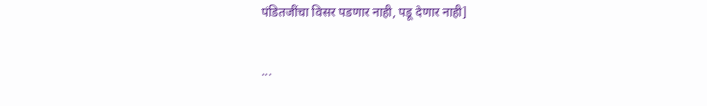पंडितजींचा विसर पडणार नाही, पडू देणार नाही]

...